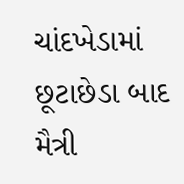ચાંદખેડામાં છૂટાછેડા બાદ મૈત્રી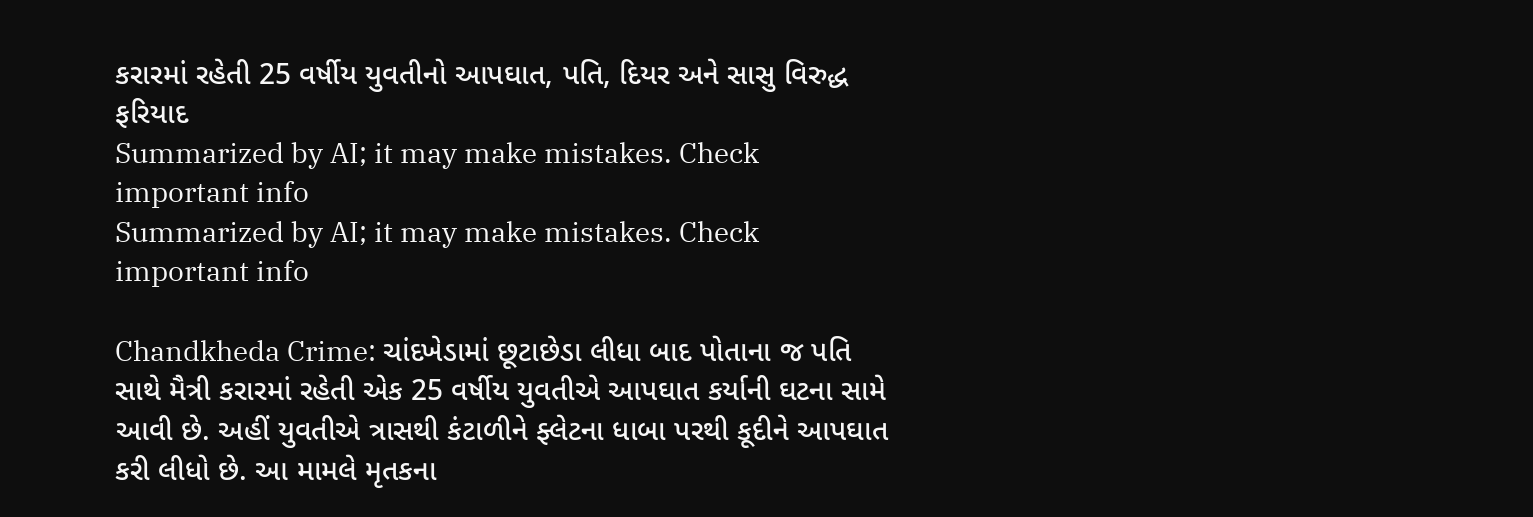કરારમાં રહેતી 25 વર્ષીય યુવતીનો આપઘાત, પતિ, દિયર અને સાસુ વિરુદ્ધ ફરિયાદ
Summarized by AI; it may make mistakes. Check important info
Summarized by AI; it may make mistakes. Check important info

Chandkheda Crime: ચાંદખેડામાં છૂટાછેડા લીધા બાદ પોતાના જ પતિ સાથે મૈત્રી કરારમાં રહેતી એક 25 વર્ષીય યુવતીએ આપઘાત કર્યાની ઘટના સામે આવી છે. અહીં યુવતીએ ત્રાસથી કંટાળીને ફ્લેટના ધાબા પરથી કૂદીને આપઘાત કરી લીધો છે. આ મામલે મૃતકના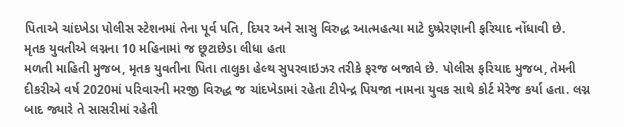પિતાએ ચાંદખેડા પોલીસ સ્ટેશનમાં તેના પૂર્વ પતિ, દિયર અને સાસુ વિરુદ્ધ આત્મહત્યા માટે દુષ્પ્રેરણાની ફરિયાદ નોંધાવી છે.
મૃતક યુવતીએ લગ્નના 10 મહિનામાં જ છૂટાછેડા લીધા હતા
મળતી માહિતી મુજબ, મૃતક યુવતીના પિતા તાલુકા હેલ્થ સુપરવાઇઝર તરીકે ફરજ બજાવે છે. પોલીસ ફરિયાદ મુજબ, તેમની દીકરીએ વર્ષ 2020માં પરિવારની મરજી વિરુદ્ધ જ ચાંદખેડામાં રહેતા ટીપેન્દ્ર પિયજા નામના યુવક સાથે કોર્ટ મેરેજ કર્યા હતા. લગ્ન બાદ જ્યારે તે સાસરીમાં રહેતી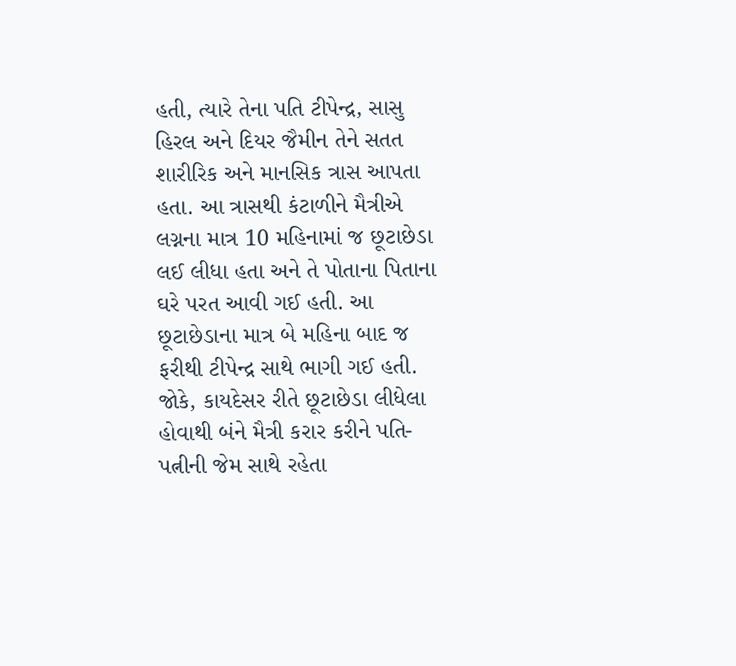હતી, ત્યારે તેના પતિ ટીપેન્દ્ર, સાસુ હિરલ અને દિયર જૈમીન તેને સતત શારીરિક અને માનસિક ત્રાસ આપતા હતા. આ ત્રાસથી કંટાળીને મૈત્રીએ લગ્નના માત્ર 10 મહિનામાં જ છૂટાછેડા લઈ લીધા હતા અને તે પોતાના પિતાના ઘરે પરત આવી ગઈ હતી. આ છૂટાછેડાના માત્ર બે મહિના બાદ જ ફરીથી ટીપેન્દ્ર સાથે ભાગી ગઈ હતી. જોકે, કાયદેસર રીતે છૂટાછેડા લીધેલા હોવાથી બંને મૈત્રી કરાર કરીને પતિ-પત્નીની જેમ સાથે રહેતા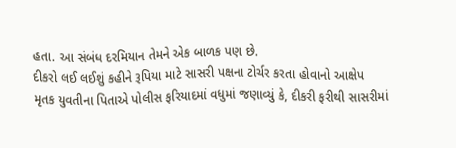હતા. આ સંબંધ દરમિયાન તેમને એક બાળક પણ છે.
દીકરો લઈ લઈશું કહીને રૂપિયા માટે સાસરી પક્ષના ટોર્ચર કરતા હોવાનો આક્ષેપ
મૃતક યુવતીના પિતાએ પોલીસ ફરિયાદમાં વધુમાં જણાવ્યું કે, દીકરી ફરીથી સાસરીમાં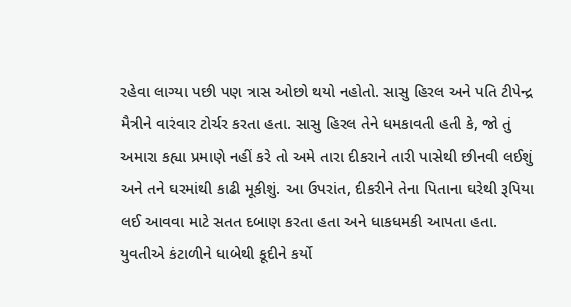રહેવા લાગ્યા પછી પણ ત્રાસ ઓછો થયો નહોતો. સાસુ હિરલ અને પતિ ટીપેન્દ્ર મૈત્રીને વારંવાર ટોર્ચર કરતા હતા. સાસુ હિરલ તેને ધમકાવતી હતી કે, જો તું અમારા કહ્યા પ્રમાણે નહીં કરે તો અમે તારા દીકરાને તારી પાસેથી છીનવી લઈશું અને તને ઘરમાંથી કાઢી મૂકીશું. આ ઉપરાંત, દીકરીને તેના પિતાના ઘરેથી રૂપિયા લઈ આવવા માટે સતત દબાણ કરતા હતા અને ધાકધમકી આપતા હતા.
યુવતીએ કંટાળીને ધાબેથી કૂદીને કર્યો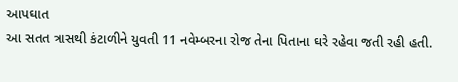આપઘાત
આ સતત ત્રાસથી કંટાળીને યુવતી 11 નવેમ્બરના રોજ તેના પિતાના ઘરે રહેવા જતી રહી હતી.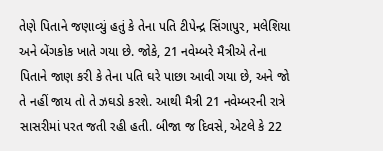તેણે પિતાને જણાવ્યું હતું કે તેના પતિ ટીપેન્દ્ર સિંગાપુર, મલેશિયા અને બેંગકોક ખાતે ગયા છે. જોકે, 21 નવેમ્બરે મૈત્રીએ તેના પિતાને જાણ કરી કે તેના પતિ ઘરે પાછા આવી ગયા છે, અને જો તે નહીં જાય તો તે ઝઘડો કરશે. આથી મૈત્રી 21 નવેમ્બરની રાત્રે સાસરીમાં પરત જતી રહી હતી. બીજા જ દિવસે, એટલે કે 22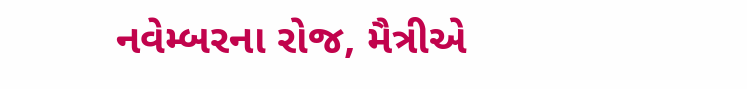નવેમ્બરના રોજ, મૈત્રીએ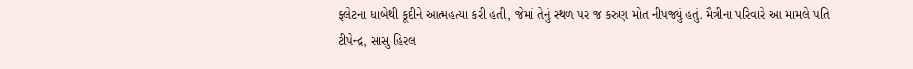ફ્લેટના ધાબેથી કૂદીને આત્મહત્યા કરી હતી, જેમાં તેનું સ્થળ પર જ કરુણ મોત નીપજ્યું હતું. મૈત્રીના પરિવારે આ મામલે પતિ ટીપેન્દ્ર, સાસુ હિરલ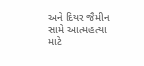અને દિયર જૈમીન સામે આત્મહત્યા માટે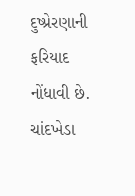દુષ્પ્રેરણાની ફરિયાદ નોંધાવી છે. ચાંદખેડા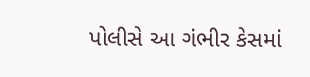પોલીસે આ ગંભીર કેસમાં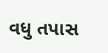વધુ તપાસ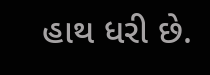હાથ ધરી છે.